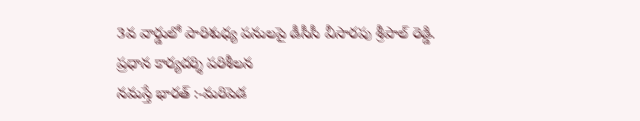3వ వార్డులో పారిశుధ్య పనులపై డీసీసీ వీసారపు శ్రీపాల్ రెడ్డి. ప్రధాన కార్యదర్శి పరిశీలన
నమస్తే భారత్ :-మరిపెడ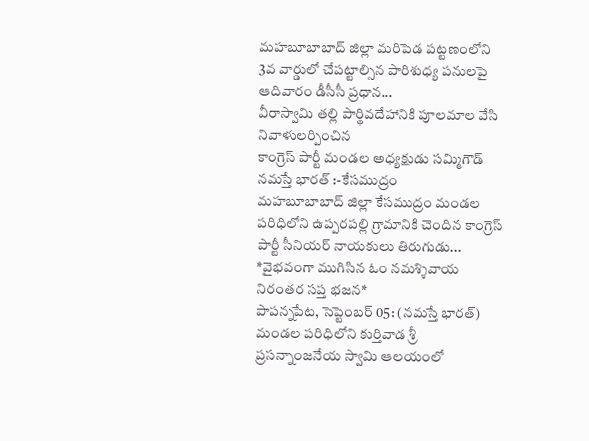మహబూబాబాద్ జిల్లా మరిపెడ పట్టణంలోని 3వ వార్డులో చేపట్టాల్సిన పారిశుధ్య పనులపై ఆదివారం డీసీసీ ప్రధాన...
వీరాస్వామి తల్లి పార్థివదేహానికి పూలమాల వేసి నివాళులర్పించిన
కాంగ్రెస్ పార్టీ మండల అధ్యక్షుడు సమ్మిగౌడ్
నమస్తే భారత్ :-కేసముద్రం
మహబూబాబాద్ జిల్లా కేసముద్రం మండల పరిధిలోని ఉప్పరపల్లి గ్రామానికి చెందిన కాంగ్రెస్ పార్టీ సీనియర్ నాయకులు తిరుగుడు...
*వైభవంగా ముగిసిన ఓం నమశ్శివాయ నిరంతర సప్త భజన*
పాపన్నపేట, సెప్టెంబర్ 05: (నమస్తే భారత్)
మండల పరిధిలోని కుర్తివాడ శ్రీ ప్రసన్నాంజనేయ స్వామి ఆలయంలో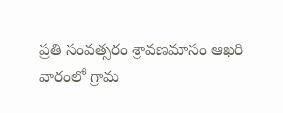ప్రతి సంవత్సరం శ్రావణమాసం ఆఖరి వారంలో గ్రామ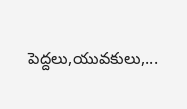పెద్దలు,యువకులు,...